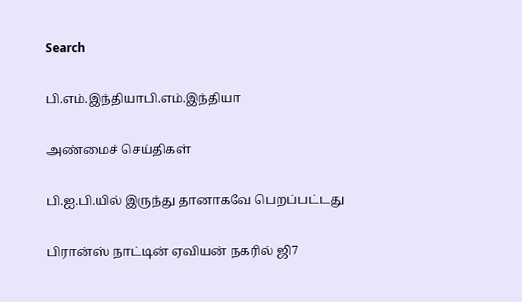Search

பி.எம்.இந்தியாபி.எம்.இந்தியா

அண்மைச் செய்திகள்

பி.ஐ.பி.யில் இருந்து தானாகவே பெறப்பட்டது

பிரான்ஸ் நாட்டின் ஏவியன் நகரில் ஜி7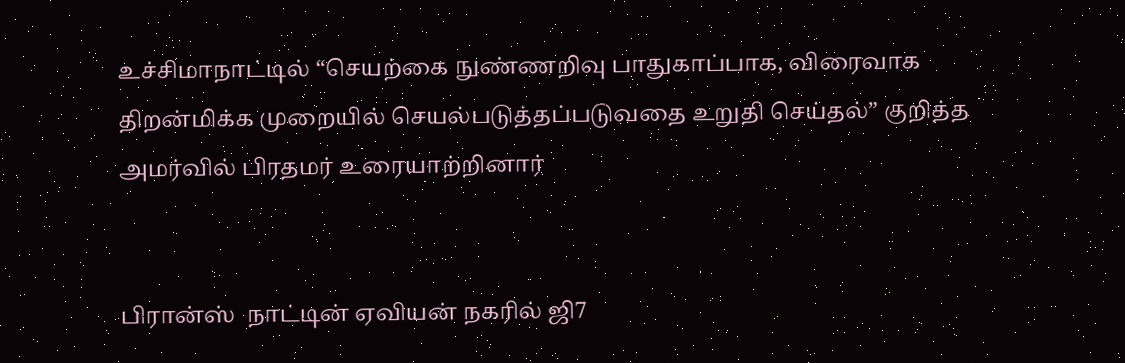உச்சிமாநாட்டில் “செயற்கை நுண்ணறிவு பாதுகாப்பாக, விரைவாக திறன்மிக்க முறையில் செயல்படுத்தப்படுவதை உறுதி செய்தல்” குறித்த அமர்வில் பிரதமர் உரையாற்றினார்


பிரான்ஸ்  நாட்டின் ஏவியன் நகரில் ஜி7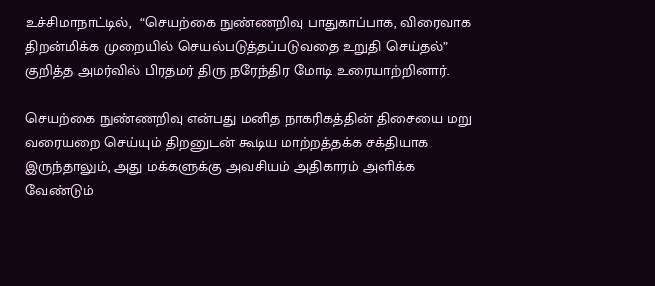உச்சிமாநாட்டில்,  “செயற்கை நுண்ணறிவு பாதுகாப்பாக, விரைவாக திறன்மிக்க முறையில் செயல்படுத்தப்படுவதை உறுதி செய்தல்” குறித்த அமர்வில் பிரதமர் திரு நரேந்திர மோடி உரையாற்றினார்.

செயற்கை நுண்ணறிவு என்பது மனித நாகரிகத்தின் திசையை மறு வரையறை செய்யும் திறனுடன் கூடிய மாற்றத்தக்க சக்தியாக இருந்தாலும், அது மக்களுக்கு அவசியம் அதிகாரம் அளிக்க வேண்டும்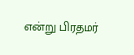என்று பிரதமர்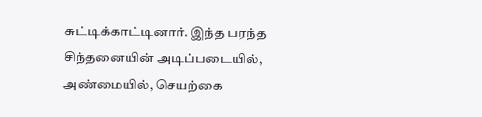சுட்டிக்காட்டினார். இந்த பரந்த சிந்தனையின் அடிப்படையில், அண்மையில், செயற்கை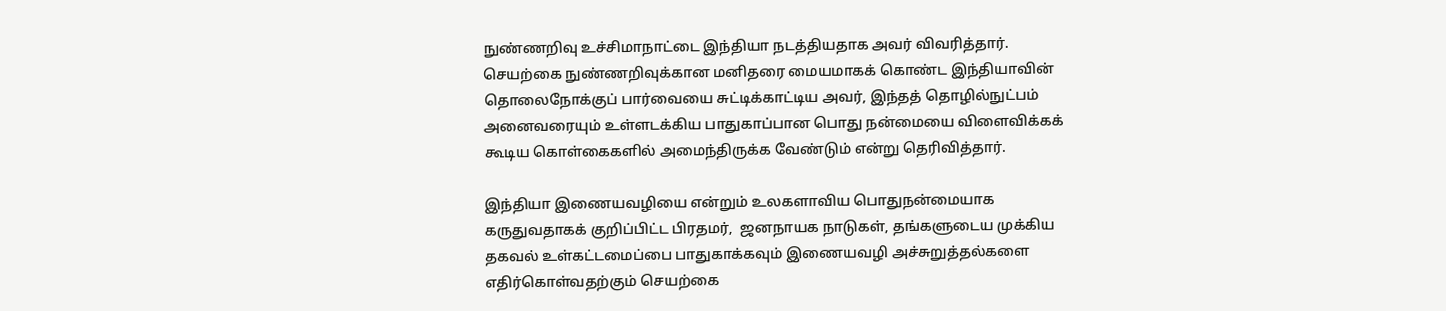நுண்ணறிவு உச்சிமாநாட்டை இந்தியா நடத்தியதாக அவர் விவரித்தார். செயற்கை நுண்ணறிவுக்கான மனிதரை மையமாகக் கொண்ட இந்தியாவின் தொலைநோக்குப் பார்வையை சுட்டிக்காட்டிய அவர், இந்தத் தொழில்நுட்பம் அனைவரையும் உள்ளடக்கிய பாதுகாப்பான பொது நன்மையை விளைவிக்கக் கூடிய கொள்கைகளில் அமைந்திருக்க வேண்டும் என்று தெரிவித்தார்.

இந்தியா இணையவழியை என்றும் உலகளாவிய பொதுநன்மையாக கருதுவதாகக் குறிப்பிட்ட பிரதமர்,  ஜனநாயக நாடுகள், தங்களுடைய முக்கிய தகவல் உள்கட்டமைப்பை பாதுகாக்கவும் இணையவழி அச்சுறுத்தல்களை எதிர்கொள்வதற்கும் செயற்கை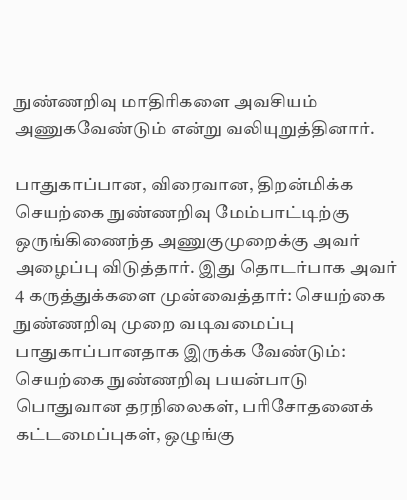நுண்ணறிவு மாதிரிகளை அவசியம் அணுகவேண்டும் என்று வலியுறுத்தினார்.

பாதுகாப்பான, விரைவான, திறன்மிக்க செயற்கை நுண்ணறிவு மேம்பாட்டிற்கு ஒருங்கிணைந்த அணுகுமுறைக்கு அவர் அழைப்பு விடுத்தார். இது தொடர்பாக அவர் 4 கருத்துக்களை முன்வைத்தார்: செயற்கை நுண்ணறிவு முறை வடிவமைப்பு பாதுகாப்பானதாக இருக்க வேண்டும்: செயற்கை நுண்ணறிவு பயன்பாடு பொதுவான தரநிலைகள், பரிசோதனைக் கட்டமைப்புகள், ஒழுங்கு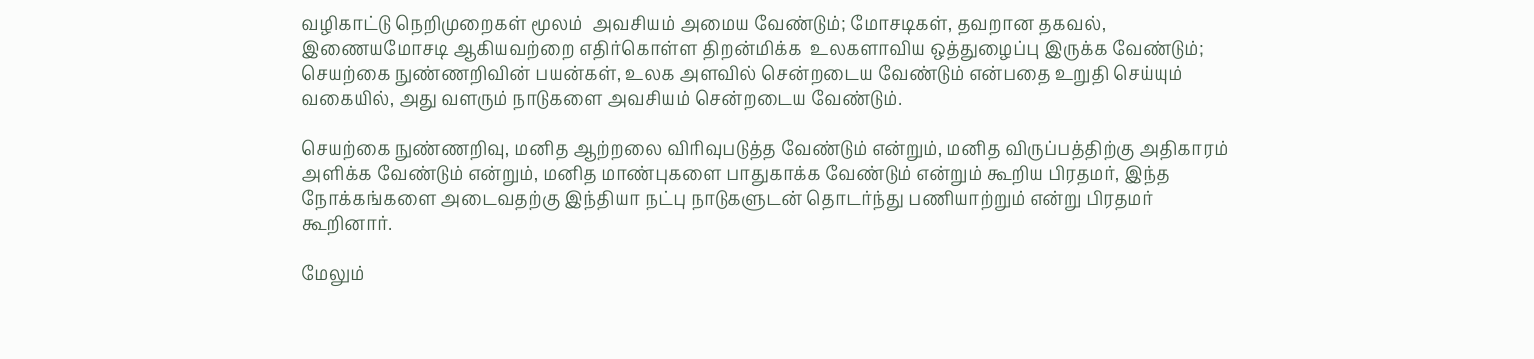வழிகாட்டு நெறிமுறைகள் மூலம்  அவசியம் அமைய வேண்டும்; மோசடிகள், தவறான தகவல், இணையமோசடி ஆகியவற்றை எதிர்கொள்ள திறன்மிக்க  உலகளாவிய ஒத்துழைப்பு இருக்க வேண்டும்; செயற்கை நுண்ணறிவின் பயன்கள், உலக அளவில் சென்றடைய வேண்டும் என்பதை உறுதி செய்யும் வகையில், அது வளரும் நாடுகளை அவசியம் சென்றடைய வேண்டும்.

செயற்கை நுண்ணறிவு, மனித ஆற்றலை விரிவுபடுத்த வேண்டும் என்றும், மனித விருப்பத்திற்கு அதிகாரம் அளிக்க வேண்டும் என்றும், மனித மாண்புகளை பாதுகாக்க வேண்டும் என்றும் கூறிய பிரதமர், இந்த நோக்கங்களை அடைவதற்கு இந்தியா நட்பு நாடுகளுடன் தொடர்ந்து பணியாற்றும் என்று பிரதமர் கூறினார்.

மேலும்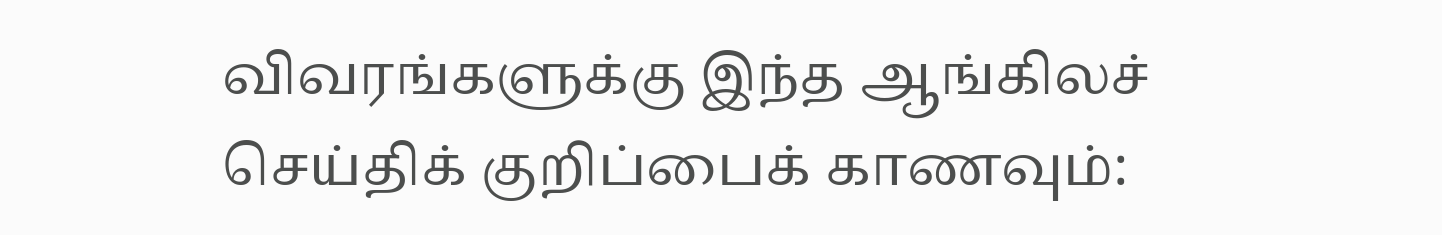விவரங்களுக்கு இந்த ஆங்கிலச் செய்திக் குறிப்பைக் காணவும்: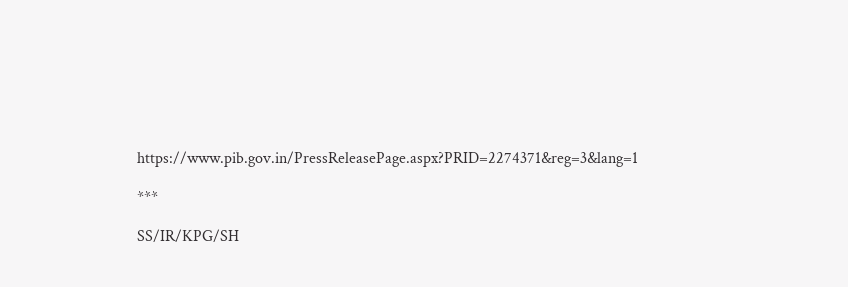https://www.pib.gov.in/PressReleasePage.aspx?PRID=2274371&reg=3&lang=1

***

SS/IR/KPG/SH